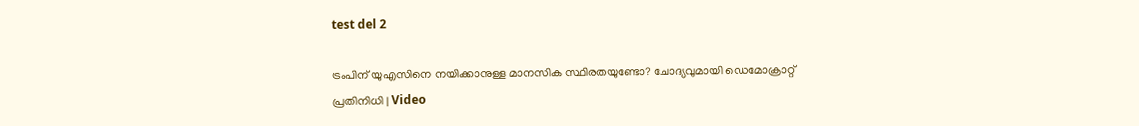test del 2

ട്രംപിന് യുഎസിനെ നയിക്കാനുള്ള മാനസിക സ്ഥിരതയുണ്ടോ? ചോദ്യവുമായി ഡെമോക്രാറ്റ് പ്രതിനിധി | Video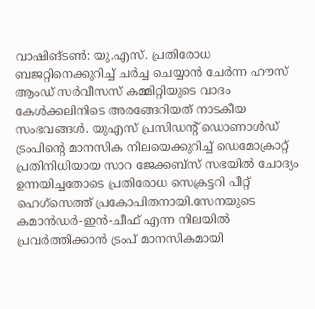വാഷിങ്ടൺ: യു.എസ്. പ്രതിരോധ ബജറ്റിനെക്കുറിച്ച് ചർച്ച ചെയ്യാൻ ചേർന്ന ഹൗസ് ആംഡ് സർവീസസ് കമ്മിറ്റിയുടെ വാദം കേൾക്കലിനിടെ അരങ്ങേറിയത് നാടകീയ സംഭവങ്ങൾ. യുഎസ് പ്രസിഡന്റ് ഡൊണാൾഡ് ട്രംപിന്റെ മാനസിക നിലയെക്കുറിച്ച് ഡെമോക്രാറ്റ് പ്രതിനിധിയായ സാറ ജേക്കബ്‌സ് സഭയിൽ ചോദ്യം ഉന്നയിച്ചതോടെ പ്രതിരോധ സെക്രട്ടറി പീറ്റ് ഹെഗ്സെത്ത് പ്രകോപിതനായി.സേനയുടെ കമാൻഡർ-ഇൻ-ചീഫ് എന്ന നിലയിൽ പ്രവർത്തിക്കാൻ ട്രംപ് മാനസികമായി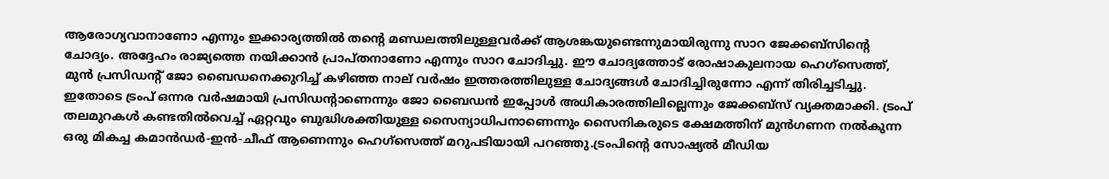ആരോഗ്യവാനാണോ എന്നും ഇക്കാര്യത്തിൽ തന്റെ മണ്ഡലത്തിലുള്ളവർക്ക് ആശങ്കയുണ്ടെന്നുമായിരുന്നു സാറ ജേക്കബ്‌സിന്റെ ചോദ്യം. അദ്ദേഹം രാജ്യത്തെ നയിക്കാൻ പ്രാപ്തനാണോ എന്നും സാറ ചോദിച്ചു. ഈ ചോദ്യത്തോട് രോഷാകുലനായ ഹെഗ്സെത്ത്, മുൻ പ്രസിഡന്റ് ജോ ബൈഡനെക്കുറിച്ച് കഴിഞ്ഞ നാല് വർഷം ഇത്തരത്തിലുള്ള ചോദ്യങ്ങൾ ചോദിച്ചിരുന്നോ എന്ന് തിരിച്ചടിച്ചു. ഇതോടെ ട്രംപ് ഒന്നര വർഷമായി പ്രസിഡന്റാണെന്നും ജോ ബൈഡൻ ഇപ്പോൾ അധികാരത്തിലില്ലെന്നും ജേക്കബ്‌സ് വ്യക്തമാക്കി. ട്രംപ് തലമുറകൾ കണ്ടതിൽവെച്ച് ഏറ്റവും ബുദ്ധിശക്തിയുള്ള സൈന്യാധിപനാണെന്നും സൈനികരുടെ ക്ഷേമത്തിന് മുൻഗണന നൽകുന്ന ഒരു മികച്ച കമാൻഡർ-ഇൻ-ചീഫ് ആണെന്നും ഹെഗ്സെത്ത് മറുപടിയായി പറഞ്ഞു.ട്രംപിന്റെ സോഷ്യൽ മീഡിയ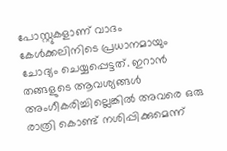പോസ്റ്റുകളാണ് വാദം കേൾക്കലിനിടെ പ്രധാനമായും ചോദ്യം ചെയ്യപ്പെട്ടത്. ഇറാൻ തങ്ങളുടെ ആവശ്യങ്ങൾ അംഗീകരിച്ചില്ലെങ്കിൽ അവരെ ഒരു രാത്രി കൊണ്ട് നശിപ്പിക്കുമെന്ന്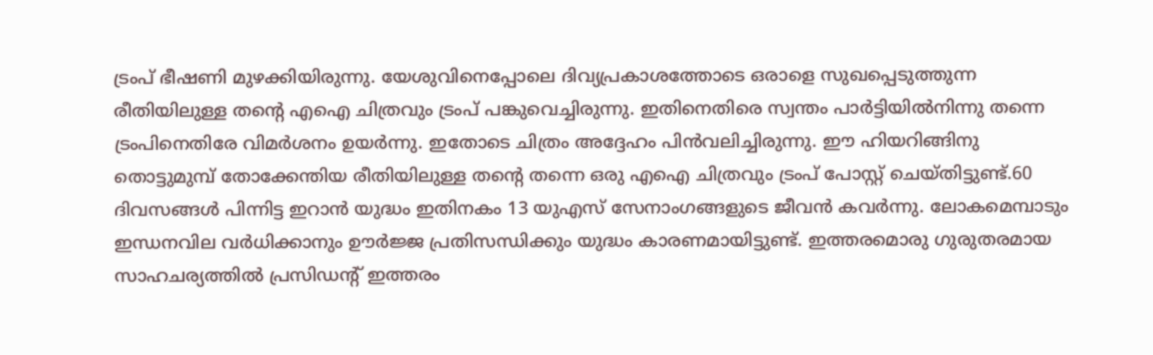ട്രംപ് ഭീഷണി മുഴക്കിയിരുന്നു. യേശുവിനെപ്പോലെ ദിവ്യപ്രകാശത്തോടെ ഒരാളെ സുഖപ്പെടുത്തുന്ന രീതിയിലുള്ള തന്റെ എഐ ചിത്രവും ട്രംപ് പങ്കുവെച്ചിരുന്നു. ഇതിനെതിരെ സ്വന്തം പാർട്ടിയിൽനിന്നു തന്നെ ട്രംപിനെതിരേ വിമർശനം ഉയർന്നു. ഇതോടെ ചിത്രം അദ്ദേഹം പിൻവലിച്ചിരുന്നു. ഈ ഹിയറിങ്ങിനു തൊട്ടുമുമ്പ് തോക്കേന്തിയ രീതിയിലുള്ള തന്റെ തന്നെ ഒരു എഐ ചിത്രവും ട്രംപ് പോസ്റ്റ് ചെയ്തിട്ടുണ്ട്.60 ദിവസങ്ങൾ പിന്നിട്ട ഇറാൻ യുദ്ധം ഇതിനകം 13 യുഎസ് സേനാംഗങ്ങളുടെ ജീവൻ കവർന്നു. ലോകമെമ്പാടും ഇന്ധനവില വർധിക്കാനും ഊർജ്ജ പ്രതിസന്ധിക്കും യുദ്ധം കാരണമായിട്ടുണ്ട്. ഇത്തരമൊരു ഗുരുതരമായ സാഹചര്യത്തിൽ പ്രസിഡന്റ് ഇത്തരം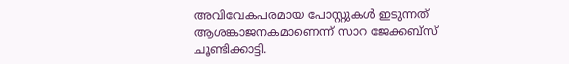അവിവേകപരമായ പോസ്റ്റുകൾ ഇടുന്നത് ആശങ്കാജനകമാണെന്ന് സാറ ജേക്കബ്‌സ് ചൂണ്ടിക്കാട്ടി.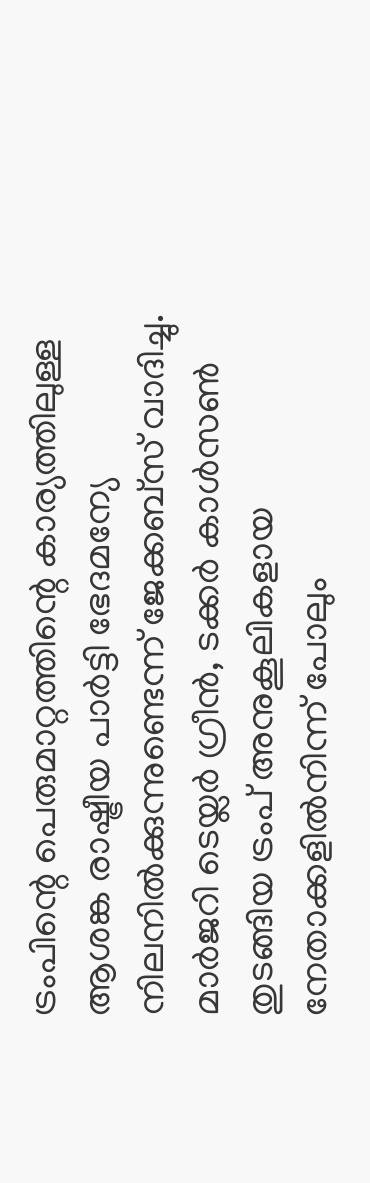ട്രംപിന്റെ പെരുമാറ്റത്തിന്റെ കാര്യത്തിലുള്ള ആശങ്ക രാഷ്ട്രീയ പാർട്ടി ഭേദമന്യേ നിലനിൽക്കുന്നുണ്ടെന്ന് ജേക്കബ്‌സ് വാദിച്ചു. മാർജറി ടെയ്ലർ ഗ്രീൻ, ടക്കർ കാൾസൺ തുടങ്ങിയ ട്രംപ് അനുകൂലികളായ നേതാക്കളിൽനിന്ന് പോലും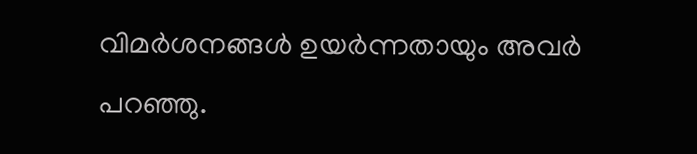വിമർശനങ്ങൾ ഉയർന്നതായും അവർ പറഞ്ഞു.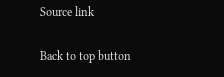Source link

Back to top button